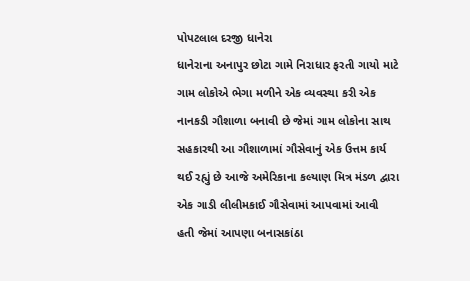પોપટલાલ દરજી ધાનેરા
ધાનેરાના અનાપુર છોટા ગામે નિરાધાર ફરતી ગાયો માટે ગામ લોકોએ ભેગા મળીને એક વ્યવસ્થા કરી એક નાનકડી ગૌશાળા બનાવી છે જેમાં ગામ લોકોના સાથ સહકારથી આ ગૌશાળામાં ગૌસેવાનું એક ઉત્તમ કાર્ય થઈ રહ્યું છે આજે અમેરિકાના કલ્યાણ મિત્ર મંડળ દ્વારા એક ગાડી લીલીમકાઈ ગૌસેવામાં આપવામાં આવી હતી જેમાં આપણા બનાસકાંઠા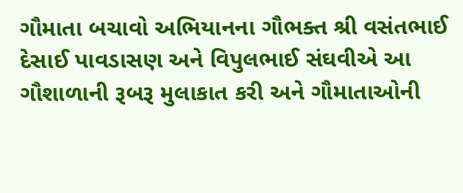ગૌમાતા બચાવો અભિયાનના ગૌભક્ત શ્રી વસંતભાઈ દેસાઈ પાવડાસણ અને વિપુલભાઈ સંઘવીએ આ ગૌશાળાની રૂબરૂ મુલાકાત કરી અને ગૌમાતાઓની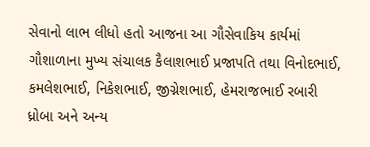સેવાનો લાભ લીધો હતો આજના આ ગૌસેવાકિય કાર્યમાં ગૌશાળાના મુખ્ય સંચાલક કૈલાશભાઈ પ્રજાપતિ તથા વિનોદભાઈ, કમલેશભાઈ, નિકેશભાઈ, જીગ્નેશભાઈ, હેમરાજભાઈ રબારી ધ્રોબા અને અન્ય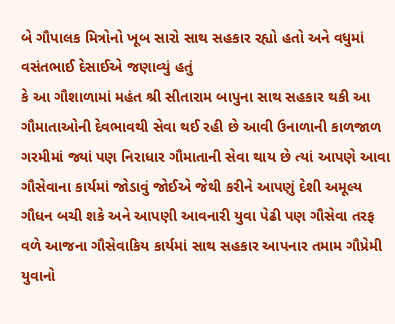બે ગૌપાલક મિત્રોનો ખૂબ સારો સાથ સહકાર રહ્યો હતો અને વધુમાં વસંતભાઈ દેસાઈએ જણાવ્યું હતું
કે આ ગૌશાળામાં મહંત શ્રી સીતારામ બાપુના સાથ સહકાર થકી આ ગૌમાતાઓની દેવભાવથી સેવા થઈ રહી છે આવી ઉનાળાની કાળજાળ ગરમીમાં જ્યાં પણ નિરાધાર ગૌમાતાની સેવા થાય છે ત્યાં આપણે આવા ગૌસેવાના કાર્યમાં જોડાવું જોઈએ જેથી કરીને આપણું દેશી અમૂલ્ય ગૌધન બચી શકે અને આપણી આવનારી યુવા પેઢી પણ ગૌસેવા તરફ વળે આજના ગૌસેવાકિય કાર્યમાં સાથ સહકાર આપનાર તમામ ગૌપ્રેમી યુવાનો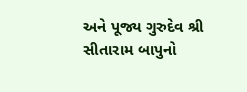અને પૂજ્ય ગુરુદેવ શ્રી સીતારામ બાપુનો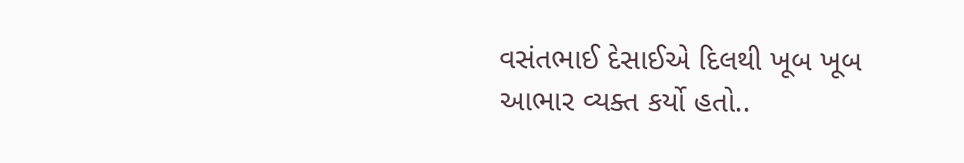વસંતભાઈ દેસાઈએ દિલથી ખૂબ ખૂબ આભાર વ્યક્ત કર્યો હતો..